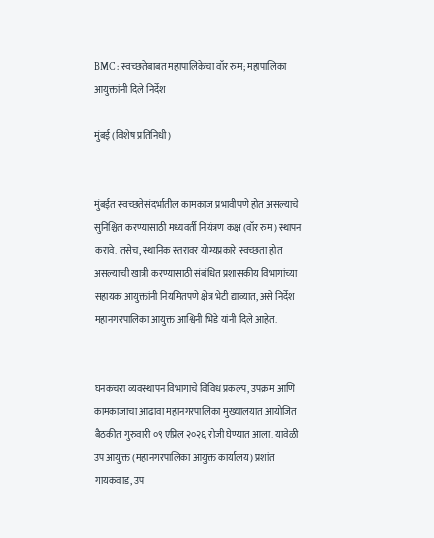BMC : स्वच्छतेबाबत महापालिकेचा वॉर रुम; महापालिका आयुक्तांनी दिले निर्देश

मुंबई (विशेष प्रतिनिधी)


मुंबईत स्वच्छतेसंदर्भातील कामकाज प्रभावीपणे होत असल्याचे सुनिश्चित करण्यासाठी मध्यवर्ती नियंत्रण कक्ष (वॉर रुम) स्थापन करावे. तसेच, स्थानिक स्तरावर योग्यप्रकारे स्वच्छता होत असल्याची खात्री करण्यासाठी संबंधित प्रशासकीय विभागांच्या सहायक आयुक्तांनी नियमितपणे क्षेत्र भेटी द्याव्यात, असे निर्देश महानगरपालिका आयुक्त आश्विनी भिडे यांनी दिले आहेत.


घनकचरा व्यवस्थापन विभागाचे विविध प्रकल्प, उपक्रम आणि कामकाजाचा आढावा महानगरपालिका मुख्यालयात आयोजित बैठकीत गुरुवारी ०९ एप्रिल २०२६ रोजी घेण्यात आला. यावेळी उप आयुक्त (महानगरपालिका आयुक्त कार्यालय) प्रशांत गायकवाड, उप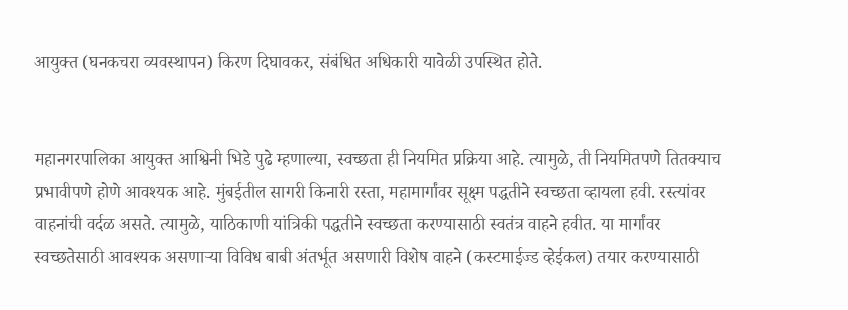आयुक्त (घनकचरा व्यवस्थापन) किरण दिघावकर, संबंधित अधिकारी यावेळी उपस्थित होते.


महानगरपालिका आयुक्त आश्विनी भिडे पुढे म्हणाल्या, स्वच्छता ही नियमित प्रक्रिया आहे. त्यामुळे, ती नियमितपणे तितक्याच प्रभावीपणे होणे आवश्यक आहे. मुंबईतील सागरी किनारी रस्ता, महामार्गांवर सूक्ष्म पद्धतीने स्वच्छता व्हायला हवी. रस्त्यांवर वाहनांची वर्दळ असते. त्यामुळे, याठिकाणी यांत्रिकी पद्धतीने स्वच्छता करण्यासाठी स्वतंत्र वाहने हवीत. या मार्गांवर स्वच्छतेसाठी आवश्यक असणाऱ्या विविध बाबी अंतर्भूत असणारी विशेष वाहने (कस्टमाईज्ड व्हेईकल) तयार करण्यासाठी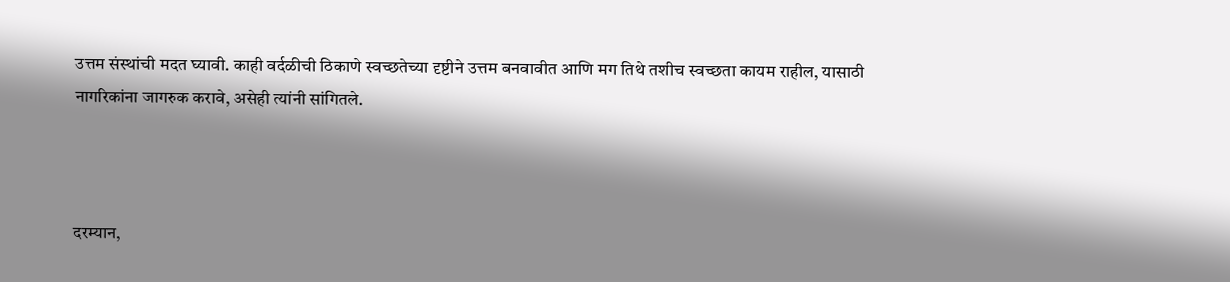उत्तम संस्थांची मदत घ्यावी. काही वर्दळीची ठिकाणे स्वच्छतेच्या दृष्टीने उत्तम बनवावीत आणि मग तिथे तशीच स्वच्छता कायम राहील, यासाठी नागरिकांना जागरुक करावे, असेही त्यांनी सांगितले.



दरम्यान,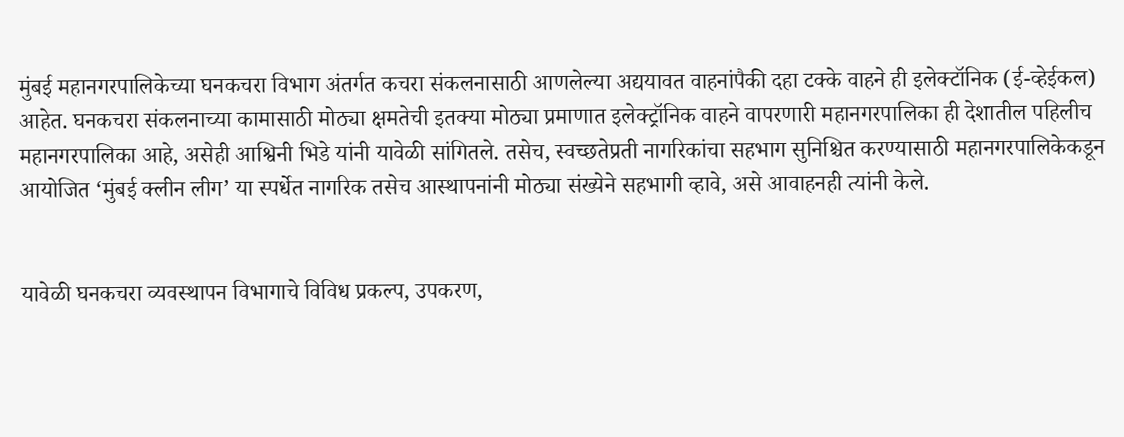मुंबई महानगरपालिकेच्या घनकचरा विभाग अंतर्गत कचरा संकलनासाठी आणलेल्या अद्ययावत वाहनांपैकी दहा टक्के वाहने ही इलेक्टॉनिक (ई-व्हेईकल) आहेत. घनकचरा संकलनाच्या कामासाठी मोठ्या क्षमतेची इतक्या मोठ्या प्रमाणात इलेक्ट्रॉनिक वाहने वापरणारी महानगरपालिका ही देशातील पहिलीच महानगरपालिका आहे, असेही आश्विनी भिडे यांनी यावेळी सांगितले. तसेच, स्वच्छतेप्रती नागरिकांचा सहभाग सुनिश्चित करण्यासाठी महानगरपालिकेकडून आयोजित ‘मुंबई क्लीन लीग’ या स्पर्धेत नागरिक तसेच आस्थापनांनी मोठ्या संख्येने सहभागी व्हावे, असे आवाहनही त्यांनी केले.


यावेळी घनकचरा व्यवस्थापन विभागाचे विविध प्रकल्प, उपकरण,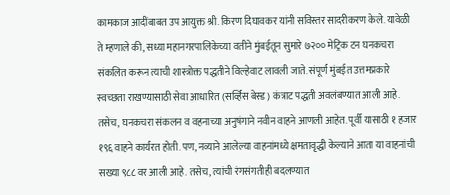कामकाज आदींबाबत उप आयुक्त श्री. किरण दिघावकर यांनी सविस्तर सादरीकरण केले. यावेळी ते म्हणाले की, सध्या महानगरपालिकेच्या वतीने मुंबईतून सुमारे ७२०० मेट्रिक टन घनकचरा संकलित करून त्याची शास्त्रोक्त पद्धतीने विल्हेवाट लावली जाते. संपूर्ण मुंबईत उत्तमप्रकारे स्वच्छता राखण्यासाठी सेवा आधारित (सर्व्हिस बेस्ड) कंत्राट पद्धती अवलंबण्यात आली आहे. तसेच, घनकचरा संकलन व वहनाच्या अनुषंगाने नवीन वाहने आणली आहेत. पूर्वी यासाठी १ हजार १९६ वाहने कार्यरत होती. पण, नव्याने आलेल्या वाहनांमध्ये क्षमतावृद्धी केल्याने आता या वाहनांची सख्या ९८८ वर आली आहे. तसेच, त्यांची रंगसंगतीही बदलण्यात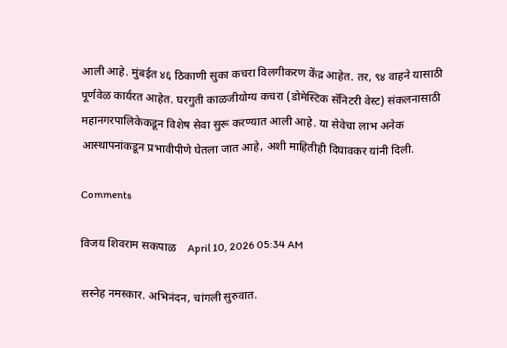आली आहे. मुंबईत ४६ ठिकाणी सुका कचरा विलगीकरण केंद्र आहेत. तर, ९४ वाहने यासाठी पूर्णवेळ कार्यरत आहेत. घरगुती काळजीयोग्य कचरा (डोमेस्टिक सॅनिटरी वेस्ट) संकलनासाठी महानगरपालिकेकडून विशेष सेवा सुरू करण्यात आली आहे. या सेवेचा लाभ अनेक आस्थापनांकडून प्रभावीपीणे घेतला जात आहे, अशी माहितीही दिघावकर यांनी दिली.

Comments

विजय शिवराम सकपाळ    April 10, 2026 05:34 AM

सस्नेह नमस्कार. अभिनंदन, चांगली सुरुवात.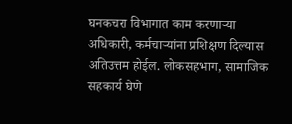घनकचरा विभागात काम करणाऱ्या अधिकारी, कर्मचाऱ्यांना प्रशिक्षण दिल्यास अतिउत्तम होईल. लोकसहभाग, सामाजिक सहकार्य घेणे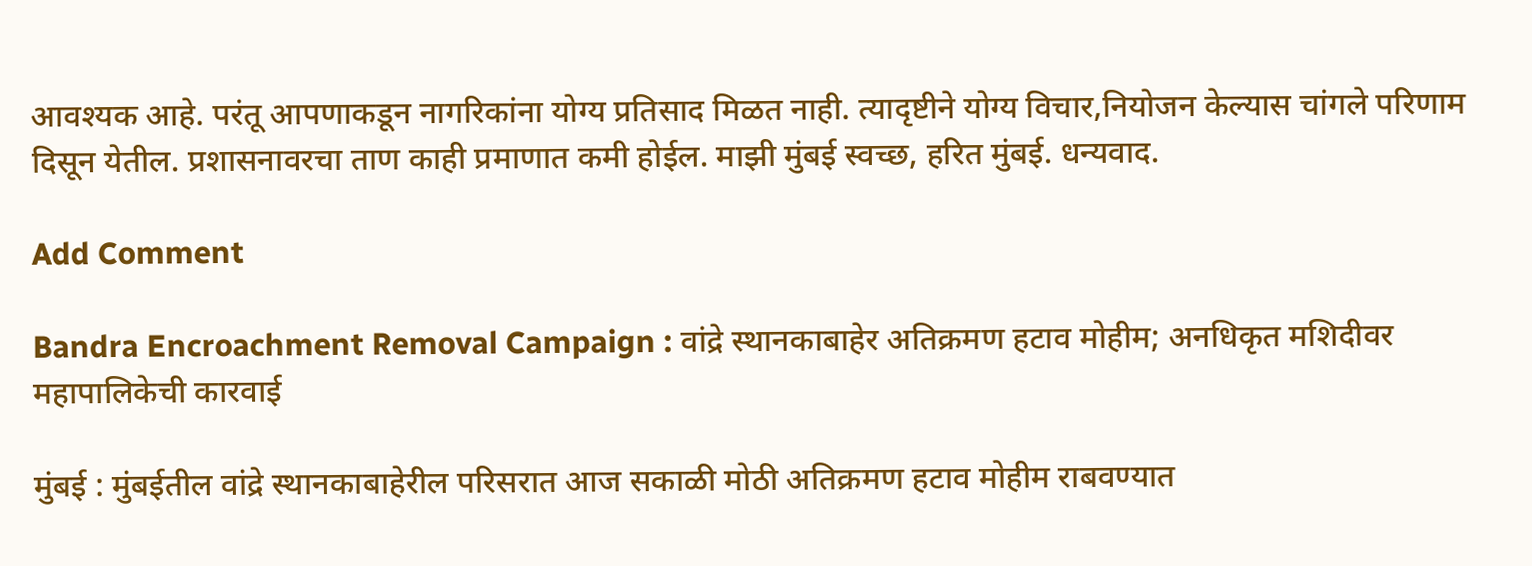आवश्यक आहे. परंतू आपणाकडून नागरिकांना योग्य प्रतिसाद मिळत नाही. त्यादृष्टीने योग्य विचार,नियोजन केल्यास चांगले परिणाम दिसून येतील. प्रशासनावरचा ताण काही प्रमाणात कमी होईल. माझी मुंबई स्वच्छ, हरित मुंबई. धन्यवाद.

Add Comment

Bandra Encroachment Removal Campaign : वांद्रे स्थानकाबाहेर अतिक्रमण हटाव मोहीम; अनधिकृत मशिदीवर महापालिकेची कारवाई

मुंबई : मुंबईतील वांद्रे स्थानकाबाहेरील परिसरात आज सकाळी मोठी अतिक्रमण हटाव मोहीम राबवण्यात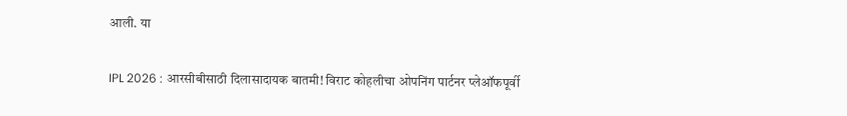आली. या

IPL 2026 : आरसीबीसाठी दिलासादायक बातमी! विराट कोहलीचा ओपनिंग पार्टनर प्लेऑफपूर्वी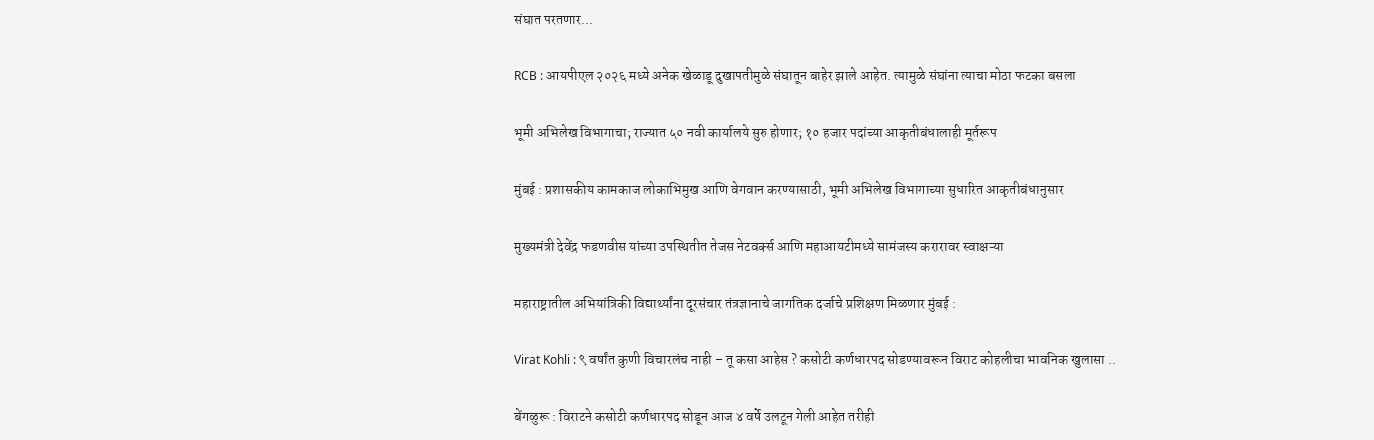संघात परतणार...

RCB : आयपीएल २०२६ मध्ये अनेक खेळाडू दुखापतीमुळे संघातून बाहेर झाले आहेत. त्यामुळे संघांना त्याचा मोठा फटका बसला

भूमी अभिलेख विभागाचा; राज्यात ५० नवी कार्यालये सुरु होणार; १० हजार पदांच्या आकृतीबंधालाही मूर्तरूप

मुंबई : प्रशासकीय कामकाज लोकाभिमुख आणि वेगवान करण्यासाठी, भूमी अभिलेख विभागाच्या सुधारित आकृतीबंधानुसार

मुख्यमंत्री देवेंद्र फडणवीस यांच्या उपस्थितीत तेजस नेटवर्क्स आणि महाआयटीमध्ये सामंजस्य करारावर स्वाक्षऱ्या

महाराष्ट्रातील अभियांत्रिकी विद्यार्थ्यांना दूरसंचार तंत्रज्ञानाचे जागतिक दर्जाचे प्रशिक्षण मिळणार मुंबई :

Virat Kohli : ९ वर्षांत कुणी विचारलंच नाही – तू कसा आहेस ? कसोटी कर्णधारपद सोडण्यावरून विराट कोहलीचा भावनिक खुलासा ..

बेंगळुरू : विराटने कसोटी कर्णधारपद सोडून आज ४ वर्षे उलटून गेली आहेत तरीही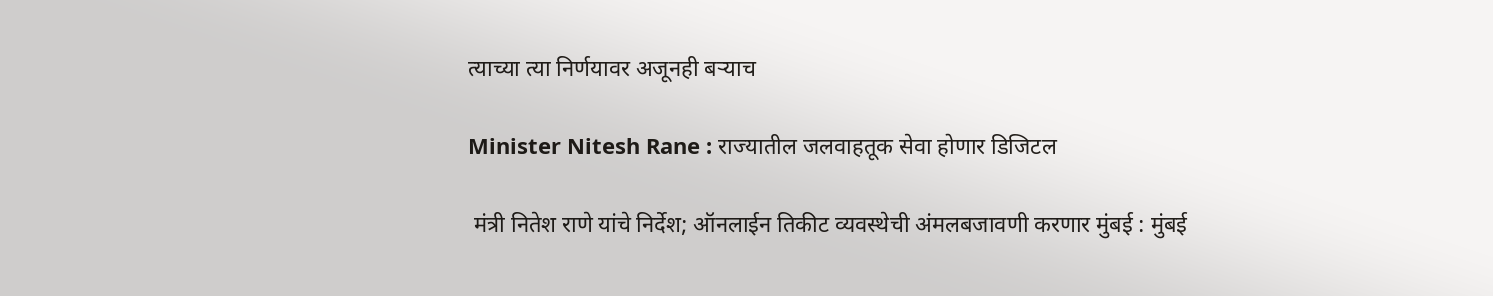त्याच्या त्या निर्णयावर अजूनही बऱ्याच

Minister Nitesh Rane : राज्यातील जलवाहतूक सेवा होणार डिजिटल

 मंत्री नितेश राणे यांचे निर्देश; ऑनलाईन तिकीट व्यवस्थेची अंमलबजावणी करणार मुंबई : मुंबई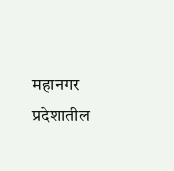महानगर प्रदेशातील